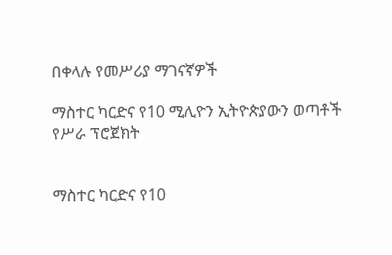በቀላሉ የመሥሪያ ማገናኛዎች

ማስተር ካርድና የ10 ሚሊዮን ኢትዮጵያውን ወጣቶች የሥራ ፕሮጀክት


ማስተር ካርድና የ10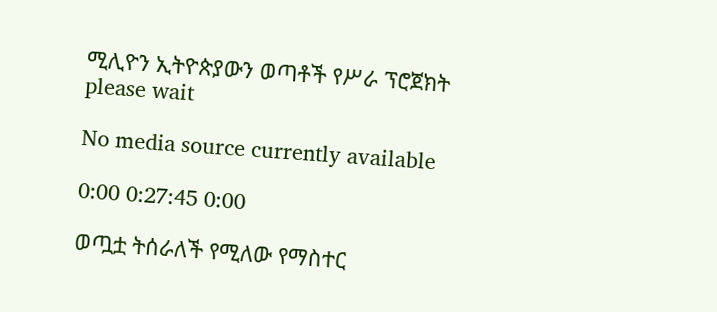ሚሊዮን ኢትዮጵያውን ወጣቶች የሥራ ፕሮጀክት
please wait

No media source currently available

0:00 0:27:45 0:00

ወጧቷ ትሰራለች የሚለው የማስተር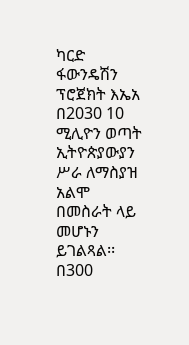ካርድ ፋውንዴሽን ፕሮጀክት እኤአ በ2030 10 ሚሊዮን ወጣት ኢትዮጵያውያን ሥራ ለማስያዝ አልሞ በመስራት ላይ መሆኑን ይገልጻል፡፡ በ300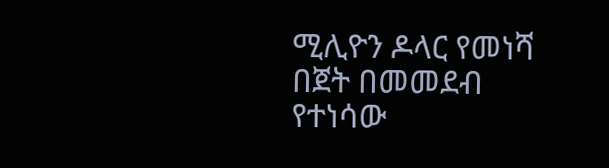ሚሊዮን ዶላር የመነሻ በጀት በመመደብ የተነሳው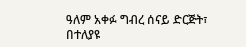ዓለም አቀፉ ግብረ ሰናይ ድርጅት፣ በተለያዩ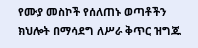የሙያ መስኮች የሰለጠኑ ወጣቶችን ክህሎት በማሳደግ ለሥራ ቅጥር ዝግጁ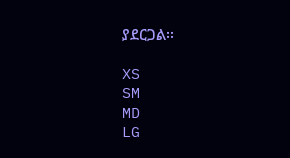ያደርጋል፡፡

XS
SM
MD
LG